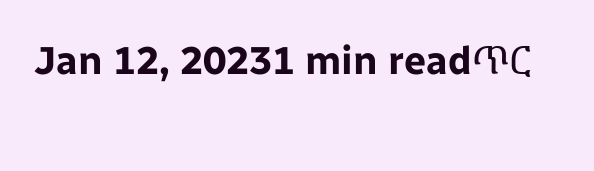Jan 12, 20231 min readጥር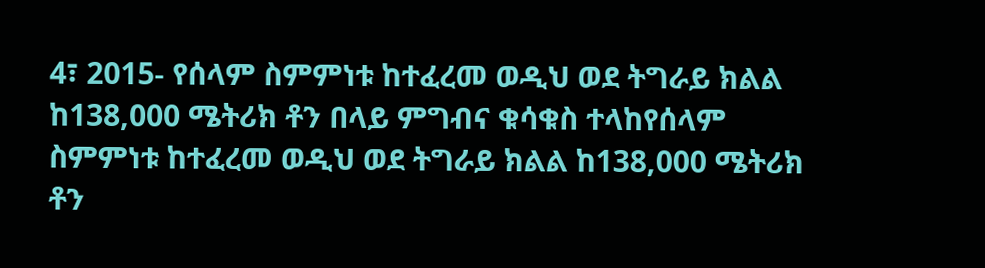4፣ 2015- የሰላም ስምምነቱ ከተፈረመ ወዲህ ወደ ትግራይ ክልል ከ138,000 ሜትሪክ ቶን በላይ ምግብና ቁሳቁስ ተላከየሰላም ስምምነቱ ከተፈረመ ወዲህ ወደ ትግራይ ክልል ከ138,000 ሜትሪክ ቶን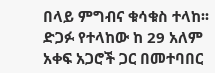በላይ ምግብና ቁሳቁስ ተላከ፡፡ ድጋፉ የተላከው ከ 29 አለም አቀፍ አጋሮች ጋር በመተባበር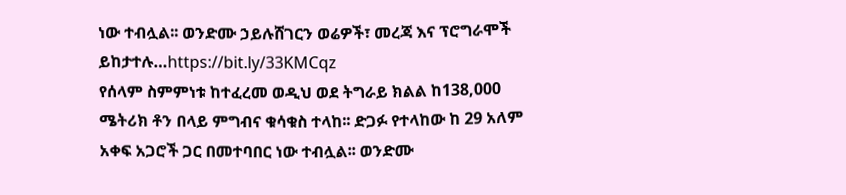ነው ተብሏል፡፡ ወንድሙ ኃይሉሸገርን ወሬዎች፣ መረጃ እና ፕሮግራሞች ይከታተሉ…https://bit.ly/33KMCqz
የሰላም ስምምነቱ ከተፈረመ ወዲህ ወደ ትግራይ ክልል ከ138,000 ሜትሪክ ቶን በላይ ምግብና ቁሳቁስ ተላከ፡፡ ድጋፉ የተላከው ከ 29 አለም አቀፍ አጋሮች ጋር በመተባበር ነው ተብሏል፡፡ ወንድሙ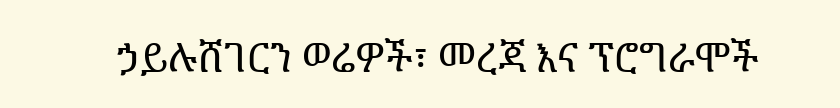ኃይሉሸገርን ወሬዎች፣ መረጃ እና ፕሮግራሞች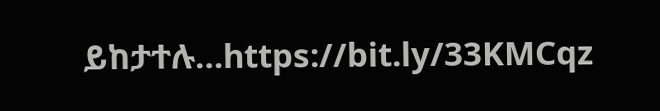ይከታተሉ…https://bit.ly/33KMCqz